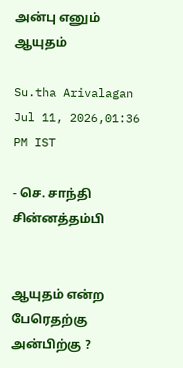அன்பு எனும் ஆயுதம்

Su.tha Arivalagan
Jul 11, 2026,01:36 PM IST

- செ. சாந்தி சின்னத்தம்பி


ஆயுதம் என்ற பேரெதற்கு அன்பிற்கு ?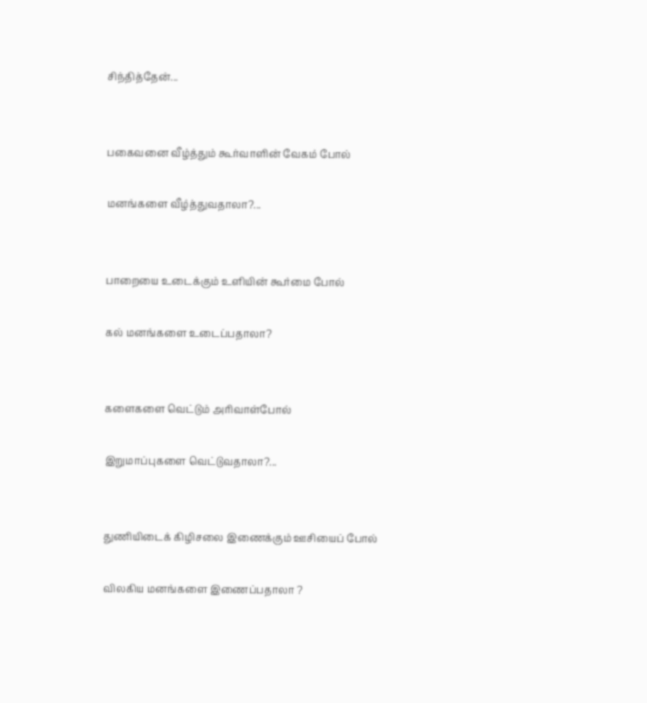சிந்தித்தேன்...


பகைவனை வீழ்த்தும் கூர்வாளின் வேகம் போல்

மனங்களை வீழ்த்துவதாலா?...


பாறையை உடைக்கும் உளியின் கூர்மை போல்

கல் மனங்களை உடைப்பதாலா?


களைகளை வெட்டும் அரிவாள்போல்

இறுமாப்புகளை வெட்டுவதாலா?...


துணியிடைக் கிழிசலை இணைக்கும் ஊசியைப் போல்

விலகிய மனங்களை இணைப்பதாலா ?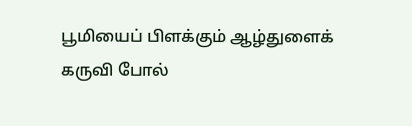பூமியைப் பிளக்கும் ஆழ்துளைக் கருவி போல்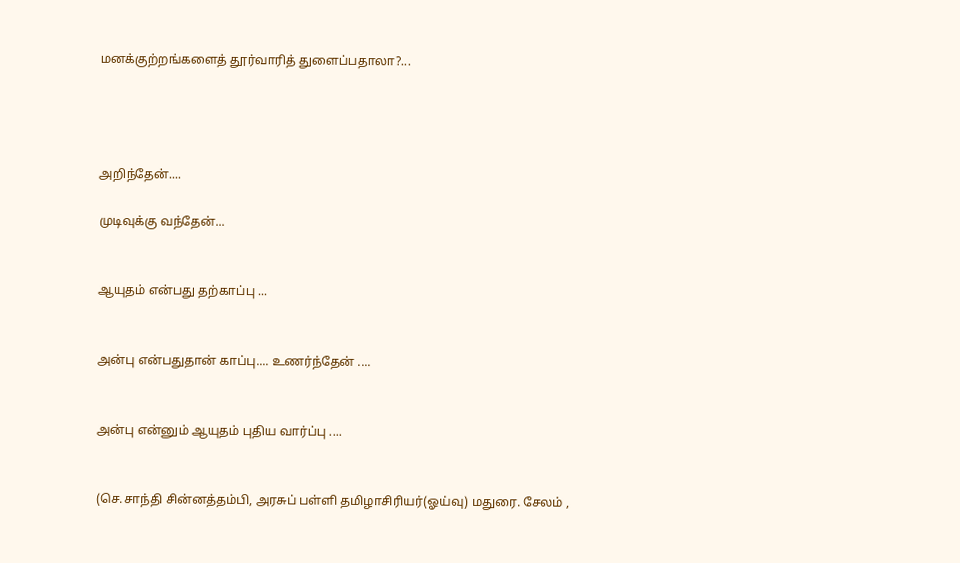மனக்குற்றங்களைத் தூர்வாரித் துளைப்பதாலா?...




அறிந்தேன்....

முடிவுக்கு வந்தேன்...


ஆயுதம் என்பது தற்காப்பு ...


அன்பு என்பதுதான் காப்பு.... உணர்ந்தேன் ....


அன்பு என்னும் ஆயுதம் புதிய வார்ப்பு ....


(செ.சாந்தி சின்னத்தம்பி, அரசுப் பள்ளி தமிழாசிரியர்(ஓய்வு) மதுரை. சேலம் ,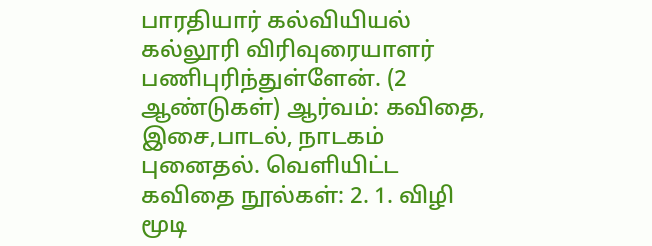பாரதியார் கல்வியியல் கல்லூரி விரிவுரையாளர் பணிபுரிந்துள்ளேன். (2 ஆண்டுகள்) ஆர்வம்: கவிதை, இசை,பாடல், நாடகம் புனைதல். வெளியிட்ட கவிதை நூல்கள்: 2. 1. விழி மூடி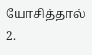யோசித்தால் 2.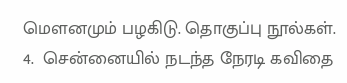மௌனமும் பழகிடு. தொகுப்பு நூல்கள். 4.  சென்னையில் நடந்த நேரடி கவிதை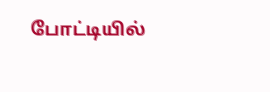போட்டியில்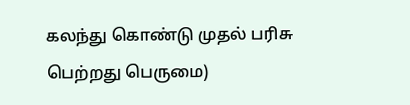கலந்து கொண்டு முதல் பரிசு பெற்றது பெருமை)